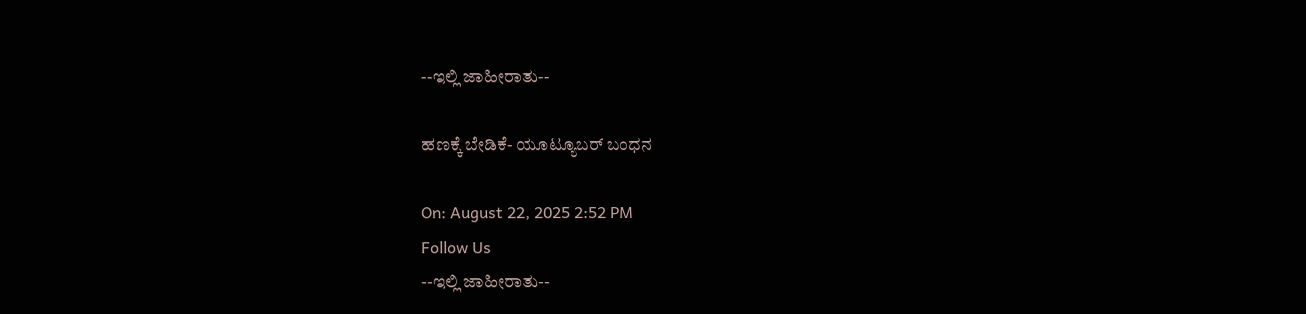--ಇಲ್ಲಿ ಜಾಹೀರಾತು--

ಹಣಕ್ಕೆ ಬೇಡಿಕೆ- ಯೂಟ್ಯೂಬರ್ ಬಂಧನ

On: August 22, 2025 2:52 PM
Follow Us
--ಇಲ್ಲಿ ಜಾಹೀರಾತು--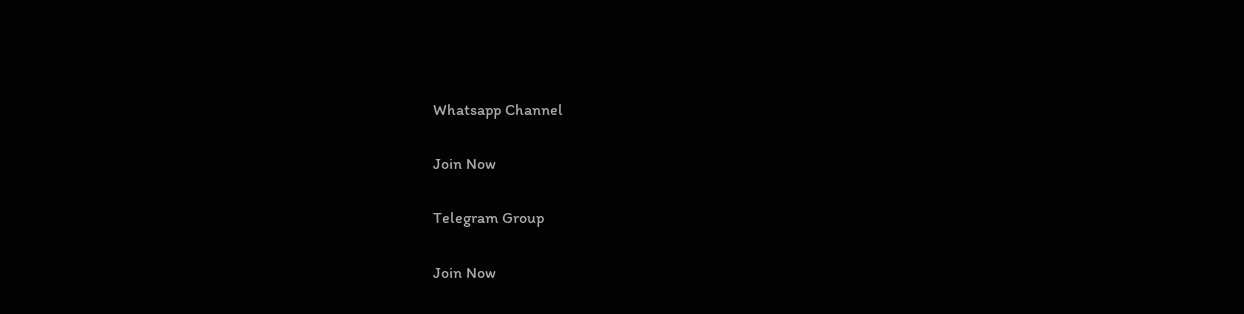Whatsapp Channel

Join Now

Telegram Group

Join Now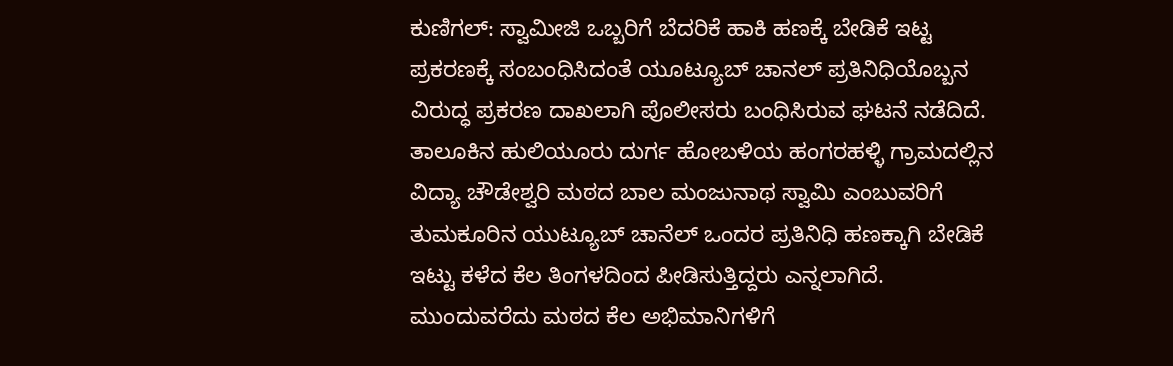ಕುಣಿಗಲ್: ಸ್ವಾಮೀಜಿ ಒಬ್ಬರಿಗೆ ಬೆದರಿಕೆ ಹಾಕಿ ಹಣಕ್ಕೆ ಬೇಡಿಕೆ ಇಟ್ಟ ಪ್ರಕರಣಕ್ಕೆ ಸಂಬಂಧಿಸಿದಂತೆ ಯೂಟ್ಯೂಬ್ ಚಾನಲ್ ಪ್ರತಿನಿಧಿಯೊಬ್ಬನ ವಿರುದ್ಧ ಪ್ರಕರಣ ದಾಖಲಾಗಿ ಪೊಲೀಸರು ಬಂಧಿಸಿರುವ ಘಟನೆ ನಡೆದಿದೆ.
ತಾಲೂಕಿನ ಹುಲಿಯೂರು ದುರ್ಗ ಹೋಬಳಿಯ ಹಂಗರಹಳ್ಳಿ ಗ್ರಾಮದಲ್ಲಿನ ವಿದ್ಯಾ ಚೌಡೇಶ್ವರಿ ಮಠದ ಬಾಲ ಮಂಜುನಾಥ ಸ್ವಾಮಿ ಎಂಬುವರಿಗೆ ತುಮಕೂರಿನ ಯುಟ್ಯೂಬ್ ಚಾನೆಲ್ ಒಂದರ ಪ್ರತಿನಿಧಿ ಹಣಕ್ಕಾಗಿ ಬೇಡಿಕೆ ಇಟ್ಟು ಕಳೆದ ಕೆಲ ತಿಂಗಳದಿಂದ ಪೀಡಿಸುತ್ತಿದ್ದರು ಎನ್ನಲಾಗಿದೆ.
ಮುಂದುವರೆದು ಮಠದ ಕೆಲ ಅಭಿಮಾನಿಗಳಿಗೆ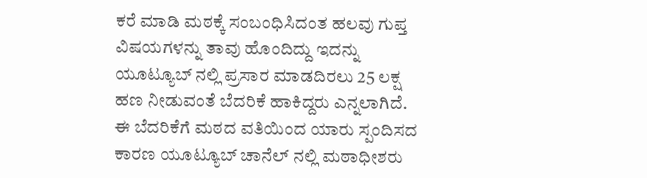ಕರೆ ಮಾಡಿ ಮಠಕ್ಕೆ ಸಂಬಂಧಿಸಿದಂತ ಹಲವು ಗುಪ್ತ ವಿಷಯಗಳನ್ನು ತಾವು ಹೊಂದಿದ್ದು ಇದನ್ನು ಯೂಟ್ಯೂಬ್ ನಲ್ಲಿ ಪ್ರಸಾರ ಮಾಡದಿರಲು 25 ಲಕ್ಷ ಹಣ ನೀಡುವಂತೆ ಬೆದರಿಕೆ ಹಾಕಿದ್ದರು ಎನ್ನಲಾಗಿದೆ. ಈ ಬೆದರಿಕೆಗೆ ಮಠದ ವತಿಯಿಂದ ಯಾರು ಸ್ಪಂದಿಸದ ಕಾರಣ ಯೂಟ್ಯೂಬ್ ಚಾನೆಲ್ ನಲ್ಲಿ ಮಠಾಧೀಶರು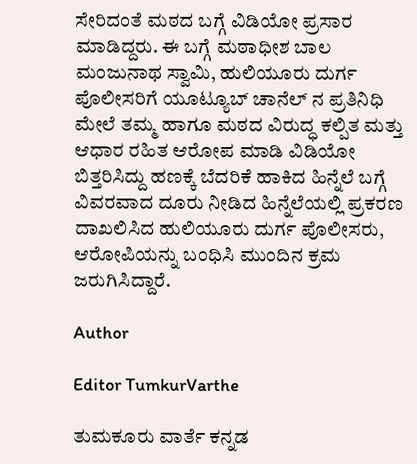ಸೇರಿದಂತೆ ಮಠದ ಬಗ್ಗೆ ವಿಡಿಯೋ ಪ್ರಸಾರ ಮಾಡಿದ್ದರು. ಈ ಬಗ್ಗೆ ಮಠಾಧೀಶ ಬಾಲ ಮಂಜುನಾಥ ಸ್ವಾಮಿ, ಹುಲಿಯೂರು ದುರ್ಗ ಪೊಲೀಸರಿಗೆ ಯೂಟ್ಯೂಬ್ ಚಾನೆಲ್ ನ ಪ್ರತಿನಿಧಿ ಮೇಲೆ ತಮ್ಮ ಹಾಗೂ ಮಠದ ವಿರುದ್ಧ ಕಲ್ಪಿತ ಮತ್ತು ಆಧಾರ ರಹಿತ ಆರೋಪ ಮಾಡಿ ವಿಡಿಯೋ ಬಿತ್ತರಿಸಿದ್ದು ಹಣಕ್ಕೆ ಬೆದರಿಕೆ ಹಾಕಿದ ಹಿನ್ನೆಲೆ ಬಗ್ಗೆ ವಿವರವಾದ ದೂರು ನೀಡಿದ ಹಿನ್ನೆಲೆಯಲ್ಲಿ ಪ್ರಕರಣ ದಾಖಲಿಸಿದ ಹುಲಿಯೂರು ದುರ್ಗ ಪೊಲೀಸರು, ಆರೋಪಿಯನ್ನು ಬಂಧಿಸಿ ಮುಂದಿನ ಕ್ರಮ ಜರುಗಿಸಿದ್ದಾರೆ.

Author

Editor TumkurVarthe

ತುಮಕೂರು ವಾರ್ತೆ ಕನ್ನಡ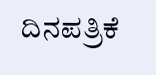ದಿನಪತ್ರಿಕೆ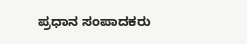ಪ್ರಧಾನ ಸಂಪಾದಕರು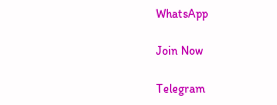WhatsApp

Join Now

Telegram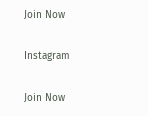Join Now

Instagram

Join Now